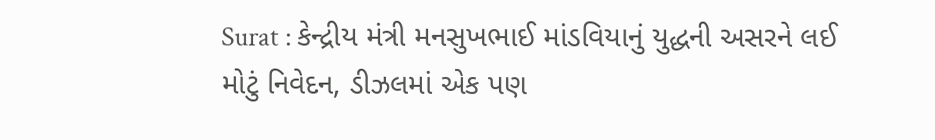Surat : કેન્દ્રીય મંત્રી મનસુખભાઈ માંડવિયાનું યુદ્ધની અસરને લઈ મોટું નિવેદન, ડીઝલમાં એક પણ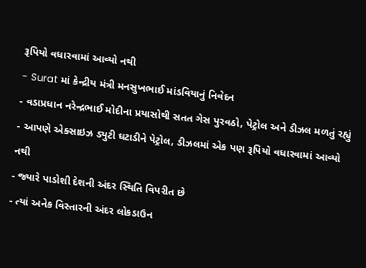રૂપિયો વધારવામાં આવ્યો નથી
- Surat માં કેન્દ્રીય મંત્રી મનસુખભાઈ માંડવિયાનું નિવેદન
- વડાપ્રધાન નરેન્દ્રભાઈ મોદીના પ્રયાસોથી સતત ગેસ પુરવઠો, પેટ્રોલ અને ડીઝલ મળતું રહ્યું
- આપણે એક્સાઇઝ ડ્યુટી ઘટાડીને પેટ્રોલ, ડીઝલમાં એક પણ રૂપિયો વધારવામાં આવ્યો નથી
- જ્યારે પાડોશી દેશની અંદર સ્થિતિ વિપરીત છે
- ત્યાં અનેક વિસ્તારની અંદર લોકડાઉન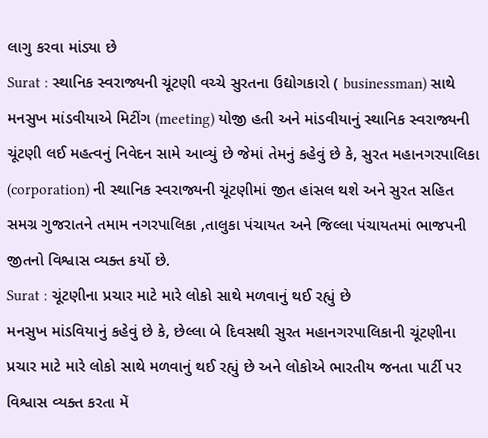લાગુ કરવા માંડ્યા છે
Surat : સ્થાનિક સ્વરાજ્યની ચૂંટણી વચ્ચે સુરતના ઉદ્યોગકારો ( businessman) સાથે મનસુખ માંડવીયાએ મિટીંગ (meeting) યોજી હતી અને માંડવીયાનું સ્થાનિક સ્વરાજ્યની ચૂંટણી લઈ મહત્વનું નિવેદન સામે આવ્યું છે જેમાં તેમનું કહેવું છે કે, સુરત મહાનગરપાલિકા (corporation) ની સ્થાનિક સ્વરાજ્યની ચૂંટણીમાં જીત હાંસલ થશે અને સુરત સહિત સમગ્ર ગુજરાતને તમામ નગરપાલિકા ,તાલુકા પંચાયત અને જિલ્લા પંચાયતમાં ભાજપની જીતનો વિશ્વાસ વ્યક્ત કર્યો છે.
Surat : ચૂંટણીના પ્રચાર માટે મારે લોકો સાથે મળવાનું થઈ રહ્યું છે
મનસુખ માંડવિયાનું કહેવું છે કે, છેલ્લા બે દિવસથી સુરત મહાનગરપાલિકાની ચૂંટણીના પ્રચાર માટે મારે લોકો સાથે મળવાનું થઈ રહ્યું છે અને લોકોએ ભારતીય જનતા પાર્ટી પર વિશ્વાસ વ્યક્ત કરતા મેં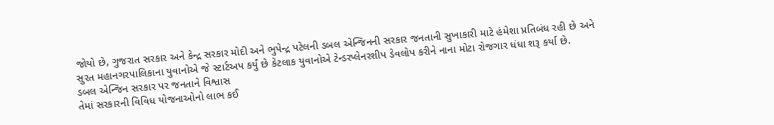જોયો છે, ગુજરાત સરકાર અને કેન્દ્ર સરકાર મોદી અને ભુપેન્દ્ર પટેલની ડબલ એન્જિનની સરકાર જનતાની સુખાકારી માટે હંમેશા પ્રતિબંધ રહી છે અને સુરત મહાનગરપાલિકાના યુવાનોએ જે સ્ટાર્ટઅપ કર્યું છે કેટલાક યુવાનોએ ટેન્ડરપ્લેનરશીપ ડેવલોપ કરીને નાના મોટા રોજગાર ધંધા શરૂ કર્યા છે.
ડબલ એન્જિન સરકાર પર જનતાને વિશ્વાસ
તેમાં સરકારની વિવિધ યોજનાઓનો લાભ કઈ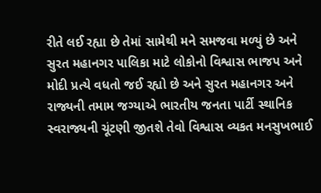રીતે લઈ રહ્યા છે તેમાં સામેથી મને સમજવા મળ્યું છે અને સુરત મહાનગર પાલિકા માટે લોકોનો વિશ્વાસ ભાજપ અને મોદી પ્રત્યે વધતો જઈ રહ્યો છે અને સુરત મહાનગર અને રાજ્યની તમામ જગ્યાએ ભારતીય જનતા પાર્ટી સ્થાનિક સ્વરાજ્યની ચૂંટણી જીતશે તેવો વિશ્વાસ વ્યકત મનસુખભાઈ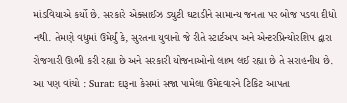માંડવિયાએ કર્યો છે. સરકારે એક્સાઈઝ ડ્યુટી ઘટાડીને સામાન્ય જનતા પર બોજ પડવા દીધો નથી. તેમણે વધુમાં ઉમેર્યું કે, સુરતના યુવાનો જે રીતે સ્ટાર્ટઅપ અને એન્ટરપ્રિન્યોરશિપ દ્વારા રોજગારી ઊભી કરી રહ્યા છે અને સરકારી યોજનાઓનો લાભ લઈ રહ્યા છે તે સરાહનીય છે.
આ પણ વાંચો : Surat: દારૂના કેસમાં સજા પામેલા ઉમેદવારને ટિકિટ આપતા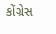કોંગ્રેસ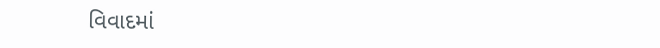વિવાદમાં